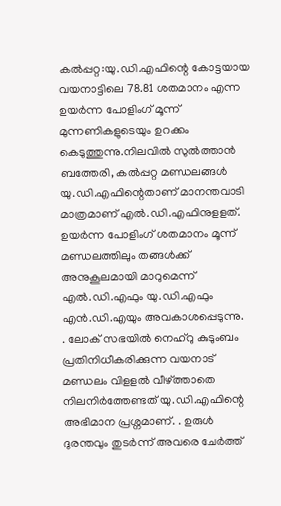കൽപ്പറ്റ:യു.ഡി.എഫിന്റെ കോട്ടയായ വയനാട്ടിലെ 78.81 ശതമാനം എന്ന ഉയർന്ന പോളിംഗ് മൂന്ന് മുന്നണികളുടെയും ഉറക്കം കെടുത്തുന്നു.നിലവിൽ സുൽത്താൻ ബത്തേരി, കൽപ്പറ്റ മണ്ഡലങ്ങൾ യു.ഡി.എഫിന്റെതാണ് മാനന്തവാടി മാത്രമാണ് എൽ.ഡി.എഫിനുളളത്. ഉയർന്ന പോളിംഗ് ശതമാനം മൂന്ന് മണ്ഡലത്തിലും തങ്ങൾക്ക് അനുകൂലമായി മാറുമെന്ന് എൽ.ഡി.എഫും യു.ഡി.എഫും എൻ.ഡി.എയും അവകാശപ്പെടുന്നു.
. ലോക് സഭയിൽ നെഹ്റു കുടുംബം പ്രതിനിധീകരിക്കുന്ന വയനാട് മണ്ഡലം വിളളൽ വീഴ്ത്താതെ നിലനിർത്തേണ്ടത് യു.ഡി.എഫിന്റെ അഭിമാന പ്രശ്നമാണ്. . ഉരുൾ ദുരന്തവും തുടർന്ന് അവരെ ചേർത്ത്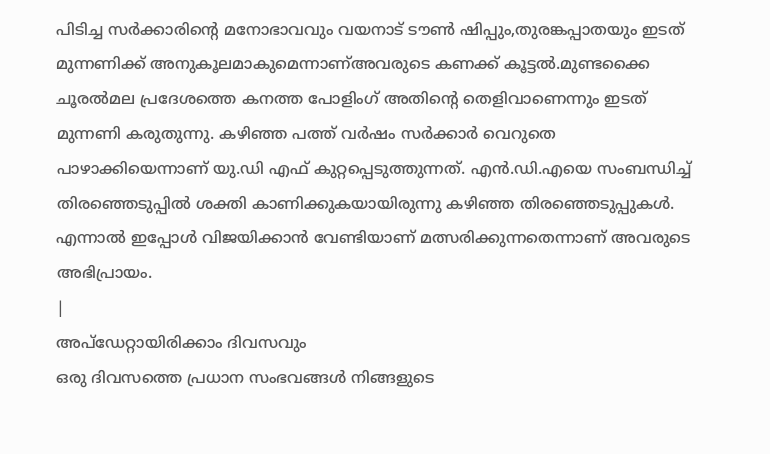പിടിച്ച സർക്കാരിന്റെ മനോഭാവവും വയനാട് ടൗൺ ഷിപ്പും,തുരങ്കപ്പാതയും ഇടത് മുന്നണിക്ക് അനുകൂലമാകുമെന്നാണ്അവരുടെ കണക്ക് കൂട്ടൽ.മുണ്ടക്കൈ ചൂരൽമല പ്രദേശത്തെ കനത്ത പോളിംഗ് അതിന്റെ തെളിവാണെന്നും ഇടത് മുന്നണി കരുതുന്നു. കഴിഞ്ഞ പത്ത് വർഷം സർക്കാർ വെറുതെ പാഴാക്കിയെന്നാണ് യു.ഡി എഫ് കുറ്റപ്പെടുത്തുന്നത്. എൻ.ഡി.എയെ സംബന്ധിച്ച് തിരഞ്ഞെടുപ്പിൽ ശക്തി കാണിക്കുകയായിരുന്നു കഴിഞ്ഞ തിരഞ്ഞെടുപ്പുകൾ. എന്നാൽ ഇപ്പോൾ വിജയിക്കാൻ വേണ്ടിയാണ് മത്സരിക്കുന്നതെന്നാണ് അവരുടെ അഭിപ്രായം.
|
അപ്ഡേറ്റായിരിക്കാം ദിവസവും
ഒരു ദിവസത്തെ പ്രധാന സംഭവങ്ങൾ നിങ്ങളുടെ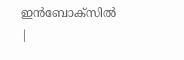ഇൻബോക്സിൽ |